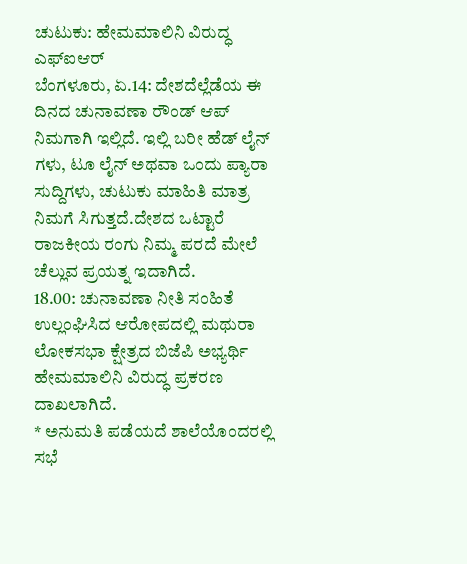ಚುಟುಕು: ಹೇಮಮಾಲಿನಿ ವಿರುದ್ಧ ಎಫ್ಐಆರ್
ಬೆಂಗಳೂರು, ಏ.14: ದೇಶದೆಲ್ಲೆಡೆಯ ಈ ದಿನದ ಚುನಾವಣಾ ರೌಂಡ್ ಆಪ್ ನಿಮಗಾಗಿ ಇಲ್ಲಿದೆ. ಇಲ್ಲಿ ಬರೀ ಹೆಡ್ ಲೈನ್ ಗಳು, ಟೂ ಲೈನ್ ಅಥವಾ ಒಂದು ಪ್ಯಾರಾ ಸುದ್ದಿಗಳು, ಚುಟುಕು ಮಾಹಿತಿ ಮಾತ್ರ ನಿಮಗೆ ಸಿಗುತ್ತದೆ.ದೇಶದ ಒಟ್ಟಾರೆ ರಾಜಕೀಯ ರಂಗು ನಿಮ್ಮ ಪರದೆ ಮೇಲೆ ಚೆಲ್ಲುವ ಪ್ರಯತ್ನ ಇದಾಗಿದೆ.
18.00: ಚುನಾವಣಾ ನೀತಿ ಸಂಹಿತೆ ಉಲ್ಲಂಘಿಸಿದ ಆರೋಪದಲ್ಲಿ ಮಥುರಾ ಲೋಕಸಭಾ ಕ್ಷೇತ್ರದ ಬಿಜೆಪಿ ಅಭ್ಯರ್ಥಿ ಹೇಮಮಾಲಿನಿ ವಿರುದ್ಧ ಪ್ರಕರಣ ದಾಖಲಾಗಿದೆ.
* ಅನುಮತಿ ಪಡೆಯದೆ ಶಾಲೆಯೊಂದರಲ್ಲಿ ಸಭೆ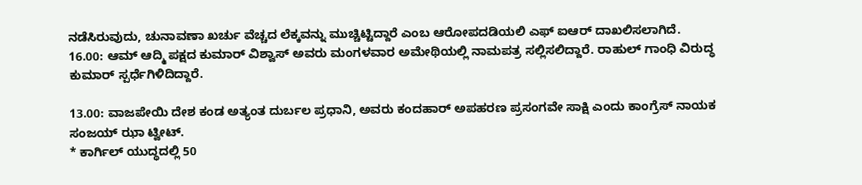ನಡೆಸಿರುವುದು, ಚುನಾವಣಾ ಖರ್ಚು ವೆಚ್ಚದ ಲೆಕ್ಕವನ್ನು ಮುಚ್ಚಿಟ್ಟಿದ್ದಾರೆ ಎಂಬ ಆರೋಪದಡಿಯಲಿ ಎಫ್ ಐಆರ್ ದಾಖಲಿಸಲಾಗಿದೆ.
16.00: ಆಮ್ ಆದ್ಮಿ ಪಕ್ಷದ ಕುಮಾರ್ ವಿಶ್ವಾಸ್ ಅವರು ಮಂಗಳವಾರ ಅಮೇಥಿಯಲ್ಲಿ ನಾಮಪತ್ರ ಸಲ್ಲಿಸಲಿದ್ದಾರೆ. ರಾಹುಲ್ ಗಾಂಧಿ ವಿರುದ್ಧ ಕುಮಾರ್ ಸ್ಪರ್ಧೆಗಿಳಿದಿದ್ದಾರೆ.

13.00: ವಾಜಪೇಯಿ ದೇಶ ಕಂಡ ಅತ್ಯಂತ ದುರ್ಬಲ ಪ್ರಧಾನಿ, ಅವರು ಕಂದಹಾರ್ ಅಪಹರಣ ಪ್ರಸಂಗವೇ ಸಾಕ್ಷಿ ಎಂದು ಕಾಂಗ್ರೆಸ್ ನಾಯಕ ಸಂಜಯ್ ಝಾ ಟ್ವೀಟ್.
* ಕಾರ್ಗಿಲ್ ಯುದ್ಧದಲ್ಲಿ 50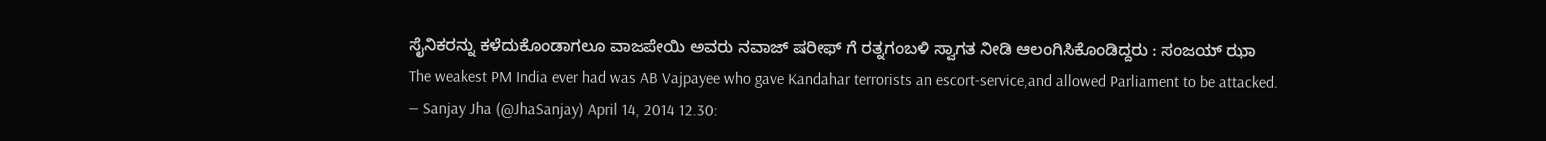ಸೈನಿಕರನ್ನು ಕಳೆದುಕೊಂಡಾಗಲೂ ವಾಜಪೇಯಿ ಅವರು ನವಾಜ್ ಷರೀಫ್ ಗೆ ರತ್ನಗಂಬಳಿ ಸ್ವಾಗತ ನೀಡಿ ಆಲಂಗಿಸಿಕೊಂಡಿದ್ದರು : ಸಂಜಯ್ ಝಾ
The weakest PM India ever had was AB Vajpayee who gave Kandahar terrorists an escort-service,and allowed Parliament to be attacked.
— Sanjay Jha (@JhaSanjay) April 14, 2014 12.30: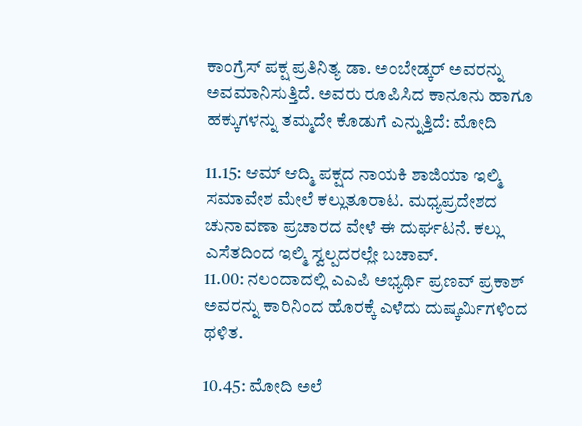ಕಾಂಗ್ರೆಸ್ ಪಕ್ಷ ಪ್ರತಿನಿತ್ಯ ಡಾ. ಅಂಬೇಡ್ಕರ್ ಅವರನ್ನು ಅವಮಾನಿಸುತ್ತಿದೆ. ಅವರು ರೂಪಿಸಿದ ಕಾನೂನು ಹಾಗೂ ಹಕ್ಕುಗಳನ್ನು ತಮ್ಮದೇ ಕೊಡುಗೆ ಎನ್ನುತ್ತಿದೆ: ಮೋದಿ

11.15: ಆಮ್ ಆದ್ಮಿ ಪಕ್ಷದ ನಾಯಕಿ ಶಾಜಿಯಾ ಇಲ್ಮಿ ಸಮಾವೇಶ ಮೇಲೆ ಕಲ್ಲುತೂರಾಟ. ಮಧ್ಯಪ್ರದೇಶದ ಚುನಾವಣಾ ಪ್ರಚಾರದ ವೇಳೆ ಈ ದುರ್ಘಟನೆ. ಕಲ್ಲು ಎಸೆತದಿಂದ ಇಲ್ಮಿ ಸ್ವಲ್ಪದರಲ್ಲೇ ಬಚಾವ್.
11.00: ನಲಂದಾದಲ್ಲಿ ಎಎಪಿ ಅಭ್ಯರ್ಥಿ ಪ್ರಣವ್ ಪ್ರಕಾಶ್ ಅವರನ್ನು ಕಾರಿನಿಂದ ಹೊರಕ್ಕೆ ಎಳೆದು ದುಷ್ಕರ್ಮಿಗಳಿಂದ ಥಳಿತ.

10.45: ಮೋದಿ ಅಲೆ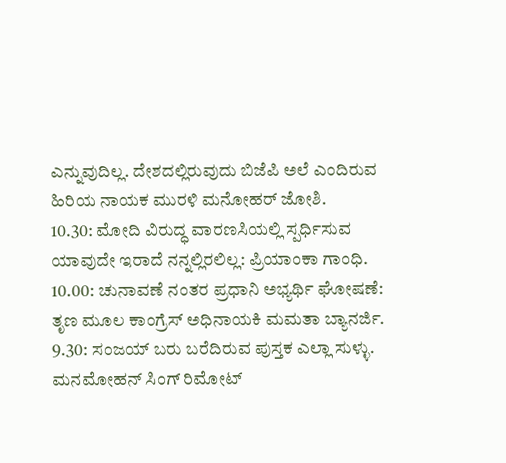ಎನ್ನುವುದಿಲ್ಲ. ದೇಶದಲ್ಲಿರುವುದು ಬಿಜೆಪಿ ಅಲೆ ಎಂದಿರುವ ಹಿರಿಯ ನಾಯಕ ಮುರಳಿ ಮನೋಹರ್ ಜೋಶಿ.
10.30: ಮೋದಿ ವಿರುದ್ಧ ವಾರಣಸಿಯಲ್ಲಿ ಸ್ಪರ್ಧಿಸುವ ಯಾವುದೇ ಇರಾದೆ ನನ್ನಲ್ಲಿರಲಿಲ್ಲ: ಪ್ರಿಯಾಂಕಾ ಗಾಂಧಿ.
10.00: ಚುನಾವಣೆ ನಂತರ ಪ್ರಧಾನಿ ಅಭ್ಯರ್ಥಿ ಘೋಷಣೆ: ತೃಣ ಮೂಲ ಕಾಂಗ್ರೆಸ್ ಅಧಿನಾಯಕಿ ಮಮತಾ ಬ್ಯಾನರ್ಜಿ.
9.30: ಸಂಜಯ್ ಬರು ಬರೆದಿರುವ ಪುಸ್ತಕ ಎಲ್ಲಾ ಸುಳ್ಳು. ಮನಮೋಹನ್ ಸಿಂಗ್ ರಿಮೋಟ್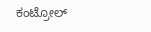ಕಂಟ್ರೋಲ್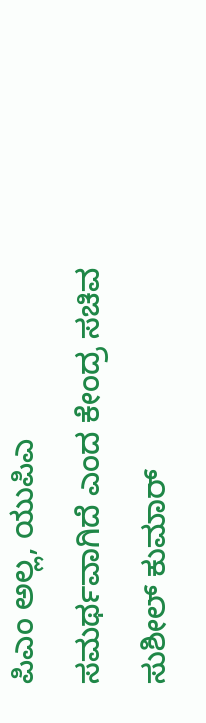ಪಿಎಂ ಅಲ್ಲ, ಯುಪಿಎ ಸಮರ್ಥವಾಗಿದೆ ಎಂದ ಕೇಂದ್ರ ಸಚಿವ ಸುಶೀಲ್ ಕುಮಾರ್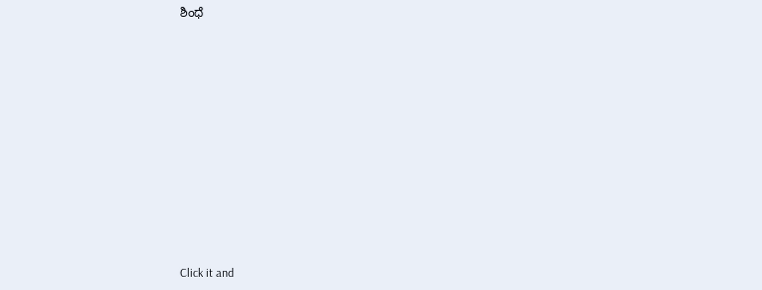ಶಿಂಧೆ












Click it and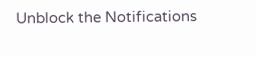Unblock the Notifications